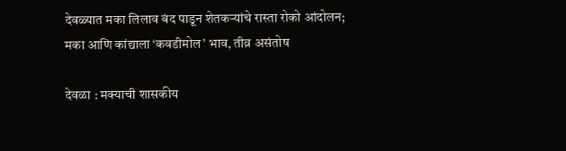देवळ्यात मका लिलाव बंद पाडून शेतकऱ्यांचे रास्ता रोको आंदोलन; मका आणि कांद्याला ‘कवडीमोल’ भाव, तीव्र असंतोष

देवळा : मक्याची शासकीय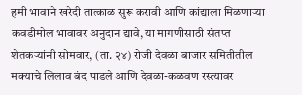हमी भावाने खरेदी तात्काळ सुरू करावी आणि कांद्याला मिळणाऱ्या कवडीमोल भावावर अनुदान द्यावे, या मागणीसाठी संतप्त शेतकऱ्यांनी सोमवार, (ता. २४) रोजी देवळा बाजार समितीतील मक्याचे लिलाव बंद पाडले आणि देवळा-कळवण रस्त्यावर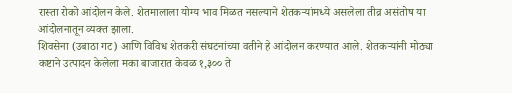रास्ता रोको आंदोलन केले. शेतमालाला योग्य भाव मिळत नसल्याने शेतकऱ्यांमध्ये असलेला तीव्र असंतोष या आंदोलनातून व्यक्त झाला.
शिवसेना (उबाठा गट) आणि विविध शेतकरी संघटनांच्या वतीने हे आंदोलन करण्यात आले. शेतकऱ्यांनी मोठ्या कष्टाने उत्पादन केलेला मका बाजारात केवळ १,३०० ते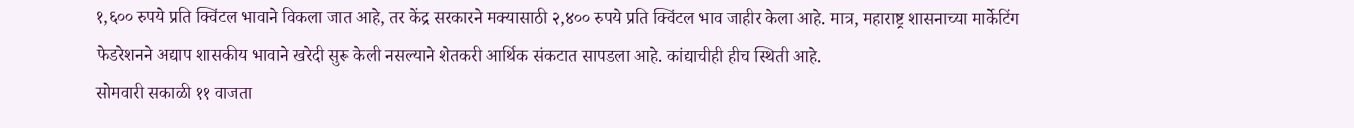१,६०० रुपये प्रति क्विंटल भावाने विकला जात आहे, तर केंद्र सरकारने मक्यासाठी २,४०० रुपये प्रति क्विंटल भाव जाहीर केला आहे. मात्र, महाराष्ट्र शासनाच्या मार्केटिंग फेडरेशनने अद्याप शासकीय भावाने खरेदी सुरू केली नसल्याने शेतकरी आर्थिक संकटात सापडला आहे. कांद्याचीही हीच स्थिती आहे.
सोमवारी सकाळी ११ वाजता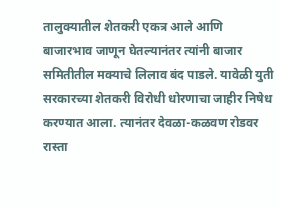तालुक्यातील शेतकरी एकत्र आले आणि बाजारभाव जाणून घेतल्यानंतर त्यांनी बाजार समितीतील मक्याचे लिलाव बंद पाडले. यावेळी युती सरकारच्या शेतकरी विरोधी धोरणाचा जाहीर निषेध करण्यात आला. त्यानंतर देवळा-कळवण रोडवर रास्ता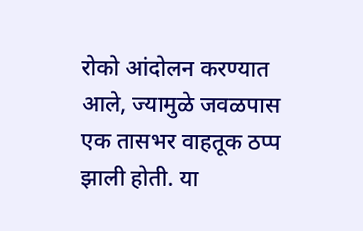रोको आंदोलन करण्यात आले, ज्यामुळे जवळपास एक तासभर वाहतूक ठप्प झाली होती. या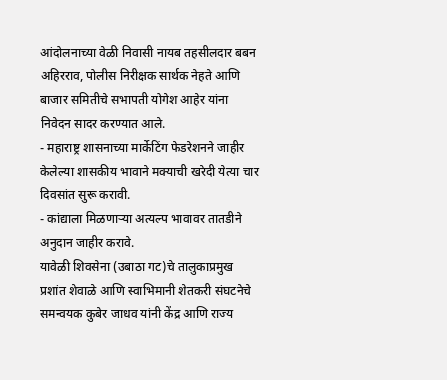आंदोलनाच्या वेळी निवासी नायब तहसीलदार बबन अहिरराव, पोलीस निरीक्षक सार्थक नेहते आणि बाजार समितीचे सभापती योगेश आहेर यांना निवेदन सादर करण्यात आले.
- महाराष्ट्र शासनाच्या मार्केटिंग फेडरेशनने जाहीर केलेल्या शासकीय भावाने मक्याची खरेदी येत्या चार दिवसांत सुरू करावी.
- कांद्याला मिळणाऱ्या अत्यल्प भावावर तातडीने अनुदान जाहीर करावे.
यावेळी शिवसेना (उबाठा गट)चे तालुकाप्रमुख प्रशांत शेवाळे आणि स्वाभिमानी शेतकरी संघटनेचे समन्वयक कुबेर जाधव यांनी केंद्र आणि राज्य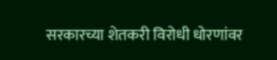सरकारच्या शेतकरी विरोधी धोरणांवर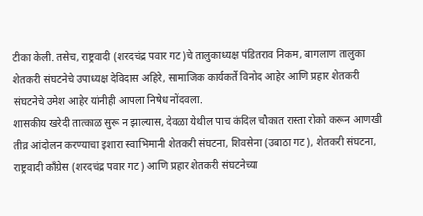टीका केली. तसेच, राष्ट्रवादी (शरदचंद्र पवार गट)चे तालुकाध्यक्ष पंडितराव निकम, बागलाण तालुका शेतकरी संघटनेचे उपाध्यक्ष देविदास अहिरे, सामाजिक कार्यकर्ते विनोद आहेर आणि प्रहार शेतकरी संघटनेचे उमेश आहेर यांनीही आपला निषेध नोंदवला.
शासकीय खरेदी तात्काळ सुरू न झाल्यास, देवळा येथील पाच कंदिल चौकात रास्ता रोको करून आणखी तीव्र आंदोलन करण्याचा इशारा स्वाभिमानी शेतकरी संघटना, शिवसेना (उबाठा गट), शेतकरी संघटना, राष्ट्रवादी काँग्रेस (शरदचंद्र पवार गट) आणि प्रहार शेतकरी संघटनेच्या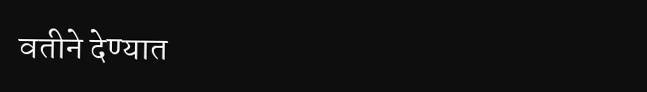वतीने देण्यात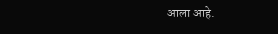आला आहे.